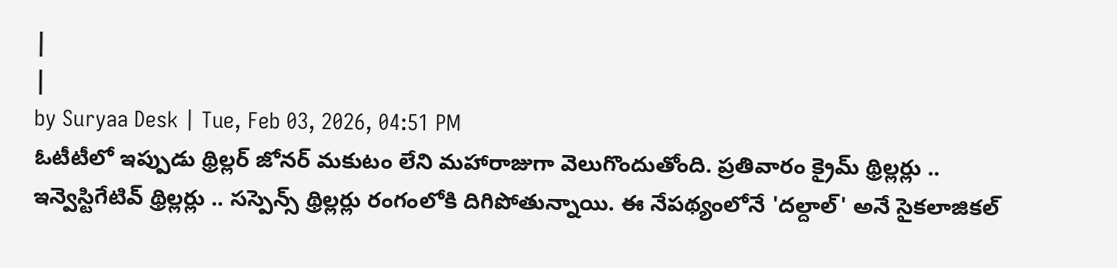|
|
by Suryaa Desk | Tue, Feb 03, 2026, 04:51 PM
ఓటీటీలో ఇప్పుడు థ్రిల్లర్ జోనర్ మకుటం లేని మహారాజుగా వెలుగొందుతోంది. ప్రతివారం క్రైమ్ థ్రిల్లర్లు .. ఇన్వెస్టిగేటివ్ థ్రిల్లర్లు .. సస్పెన్స్ థ్రిల్లర్లు రంగంలోకి దిగిపోతున్నాయి. ఈ నేపథ్యంలోనే 'దల్దాల్' అనే సైకలాజికల్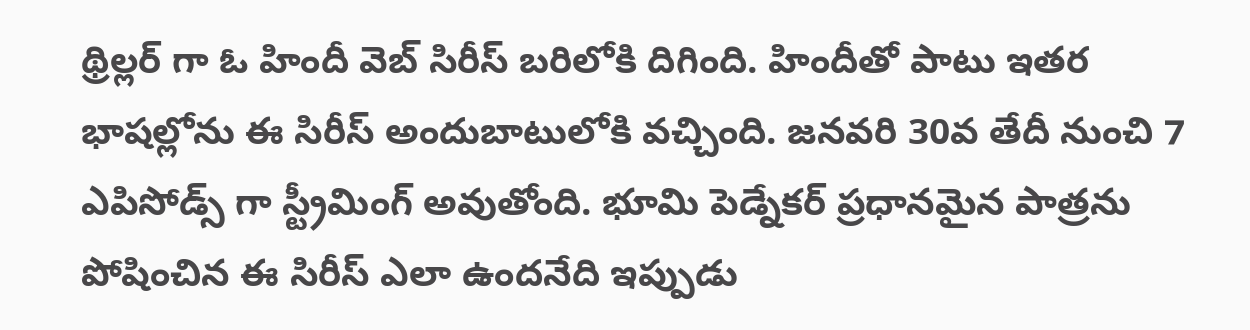థ్రిల్లర్ గా ఓ హిందీ వెబ్ సిరీస్ బరిలోకి దిగింది. హిందీతో పాటు ఇతర భాషల్లోను ఈ సిరీస్ అందుబాటులోకి వచ్చింది. జనవరి 30వ తేదీ నుంచి 7 ఎపిసోడ్స్ గా స్ట్రీమింగ్ అవుతోంది. భూమి పెడ్నేకర్ ప్రధానమైన పాత్రను పోషించిన ఈ సిరీస్ ఎలా ఉందనేది ఇప్పుడు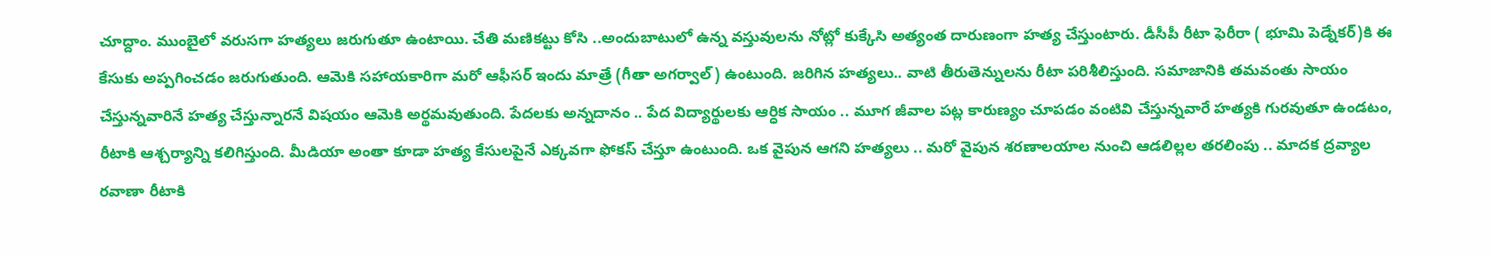చూద్దాం. ముంబైలో వరుసగా హత్యలు జరుగుతూ ఉంటాయి. చేతి మణికట్టు కోసి ..అందుబాటులో ఉన్న వస్తువులను నోట్లో కుక్కేసి అత్యంత దారుణంగా హత్య చేస్తుంటారు. డీసీపీ రీటా ఫెరీరా ( భూమి పెడ్నేకర్)కి ఈ కేసుకు అప్పగించడం జరుగుతుంది. ఆమెకి సహాయకారిగా మరో ఆఫీసర్ ఇందు మాత్రే (గీతా అగర్వాల్) ఉంటుంది. జరిగిన హత్యలు.. వాటి తీరుతెన్నులను రీటా పరిశీలిస్తుంది. సమాజానికి తమవంతు సాయం చేస్తున్నవారినే హత్య చేస్తున్నారనే విషయం ఆమెకి అర్థమవుతుంది. పేదలకు అన్నదానం .. పేద విద్యార్థులకు ఆర్ధిక సాయం .. మూగ జీవాల పట్ల కారుణ్యం చూపడం వంటివి చేస్తున్నవారే హత్యకి గురవుతూ ఉండటం, రీటాకి ఆశ్చర్యాన్ని కలిగిస్తుంది. మీడియా అంతా కూడా హత్య కేసులపైనే ఎక్కవగా ఫోకస్ చేస్తూ ఉంటుంది. ఒక వైపున ఆగని హత్యలు .. మరో వైపున శరణాలయాల నుంచి ఆడలిల్లల తరలింపు .. మాదక ద్రవ్యాల రవాణా రీటాకి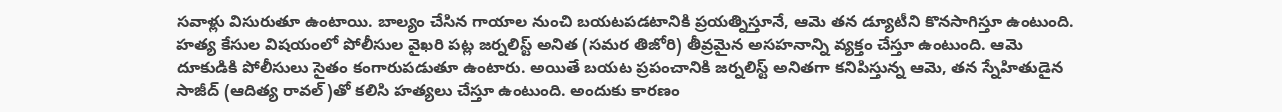సవాళ్లు విసురుతూ ఉంటాయి. బాల్యం చేసిన గాయాల నుంచి బయటపడటానికి ప్రయత్నిస్తూనే, ఆమె తన డ్యూటీని కొనసాగిస్తూ ఉంటుంది. హత్య కేసుల విషయంలో పోలీసుల వైఖరి పట్ల జర్నలిస్ట్ అనిత (సమర తిజోరి) తీవ్రమైన అసహనాన్ని వ్యక్తం చేస్తూ ఉంటుంది. ఆమె దూకుడికి పోలీసులు సైతం కంగారుపడుతూ ఉంటారు. అయితే బయట ప్రపంచానికి జర్నలిస్ట్ అనితగా కనిపిస్తున్న ఆమె, తన స్నేహితుడైన సాజీద్ (ఆదిత్య రావల్)తో కలిసి హత్యలు చేస్తూ ఉంటుంది. అందుకు కారణం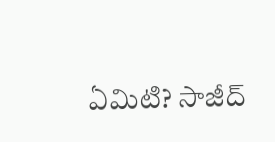ఏమిటి? సాజీద్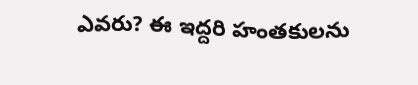ఎవరు? ఈ ఇద్దరి హంతకులను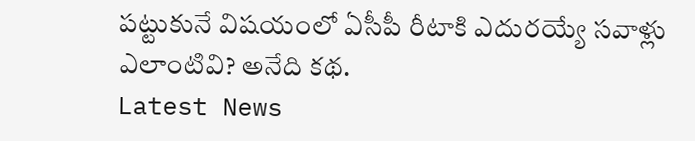పట్టుకునే విషయంలో ఏసీపీ రీటాకి ఎదురయ్యే సవాళ్లు ఎలాంటివి? అనేది కథ.
Latest News